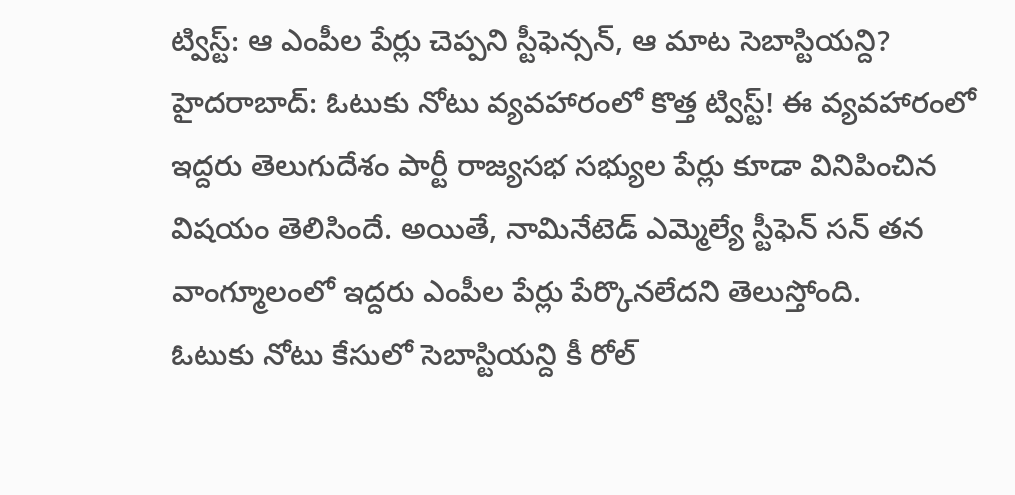ట్విస్ట్: ఆ ఎంపీల పేర్లు చెప్పని స్టీఫెన్సన్, ఆ మాట సెబాస్టియన్ది?
హైదరాబాద్: ఓటుకు నోటు వ్యవహారంలో కొత్త ట్విస్ట్! ఈ వ్యవహారంలో ఇద్దరు తెలుగుదేశం పార్టీ రాజ్యసభ సభ్యుల పేర్లు కూడా వినిపించిన విషయం తెలిసిందే. అయితే, నామినేటెడ్ ఎమ్మెల్యే స్టీఫెన్ సన్ తన వాంగ్మూలంలో ఇద్దరు ఎంపీల పేర్లు పేర్కొనలేదని తెలుస్తోంది.
ఓటుకు నోటు కేసులో సెబాస్టియన్ది కీ రోల్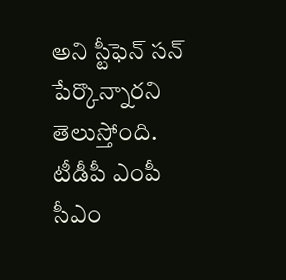అని స్టీఫెన్ సన్ పేర్కొన్నారని తెలుస్తోంది. టీడీపీ ఎంపీ సీఎం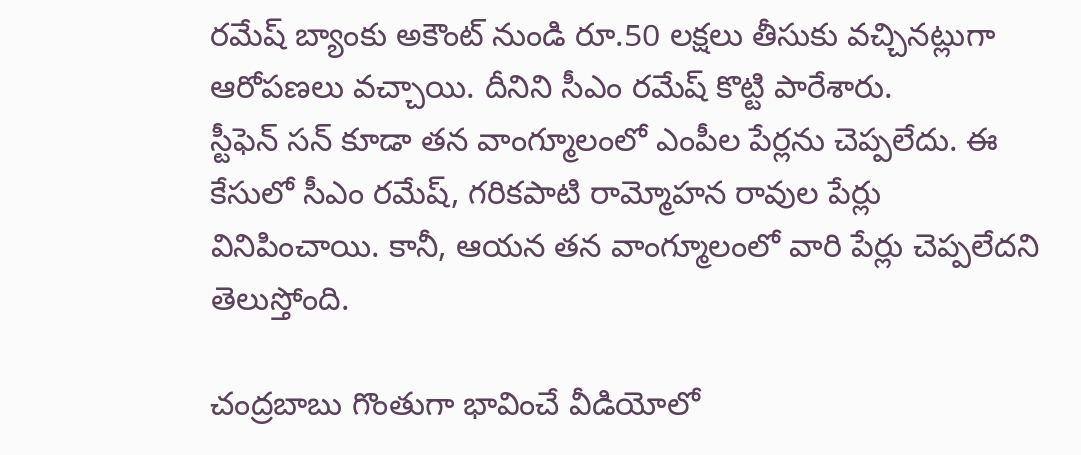రమేష్ బ్యాంకు అకౌంట్ నుండి రూ.50 లక్షలు తీసుకు వచ్చినట్లుగా ఆరోపణలు వచ్చాయి. దీనిని సీఎం రమేష్ కొట్టి పారేశారు.
స్టీఫెన్ సన్ కూడా తన వాంగ్మూలంలో ఎంపీల పేర్లను చెప్పలేదు. ఈ కేసులో సీఎం రమేష్, గరికపాటి రామ్మోహన రావుల పేర్లు వినిపించాయి. కానీ, ఆయన తన వాంగ్మూలంలో వారి పేర్లు చెప్పలేదని తెలుస్తోంది.

చంద్రబాబు గొంతుగా భావించే వీడియోలో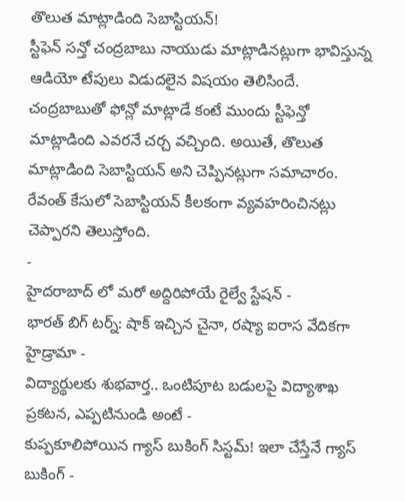తొలుత మాట్లాడింది సెబాస్టియన్!
స్టీఫెన్ సన్తో చంద్రబాబు నాయుడు మాట్లాడినట్లుగా భావిస్తున్న ఆడియో టేపులు విడుదలైన విషయం తెలిసిందే. చంద్రబాబుతో ఫోన్లో మాట్లాడే కంటే ముందు స్టీఫెన్తో మాట్లాడింది ఎవరనే చర్చ వచ్చింది. అయితే, తొలుత మాట్లాడింది సెబాస్టియన్ అని చెప్పినట్లుగా సమాచారం. రేవంత్ కేసులో సెబాస్టియన్ కీలకంగా వ్యవహరించినట్లు చెప్పారని తెలుస్తోంది.
-
హైదరాబాద్ లో మరో అద్దిరిపోయే రైల్వే స్టేషన్ -
భారత్ బిగ్ టర్న్: షాక్ ఇచ్చిన చైనా, రష్యా ఐరాస వేదికగా హైడ్రామా -
విద్యార్థులకు శుభవార్త.. ఒంటిపూట బడులపై విద్యాశాఖ ప్రకటన, ఎప్పటినుండి అంటే -
కుప్పకూలిపోయిన గ్యాస్ బుకింగ్ సిస్టమ్! ఇలా చేస్తేనే గ్యాస్ బుకింగ్ -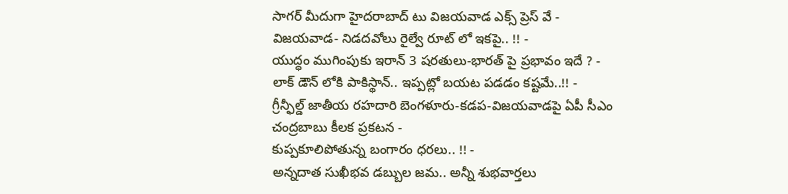సాగర్ మీదుగా హైదరాబాద్ టు విజయవాడ ఎక్స్ ప్రెస్ వే -
విజయవాడ- నిడదవోలు రైల్వే రూట్ లో ఇకపై.. !! -
యుద్ధం ముగింపుకు ఇరాన్ 3 షరతులు-భారత్ పై ప్రభావం ఇదే ? -
లాక్ డౌన్ లోకి పాకిస్థాన్.. ఇప్పట్లో బయట పడడం కష్టమే..!! -
గ్రీన్ఫీల్డ్ జాతీయ రహదారి బెంగళూరు-కడప-విజయవాడపై ఏపీ సీఎం చంద్రబాబు కీలక ప్రకటన -
కుప్పకూలిపోతున్న బంగారం ధరలు.. !! -
అన్నదాత సుఖీభవ డబ్బుల జమ.. అన్నీ శుభవార్తలు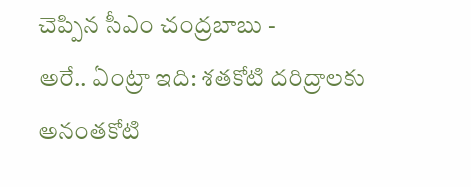చెప్పిన సీఎం చంద్రబాబు -
అరే.. ఏంట్రా ఇది: శతకోటి దరిద్రాలకు అనంతకోటి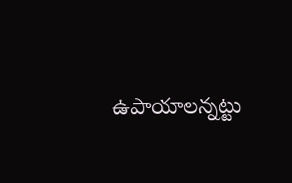ఉపాయాలన్నట్టు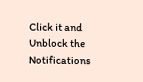Click it and Unblock the Notifications